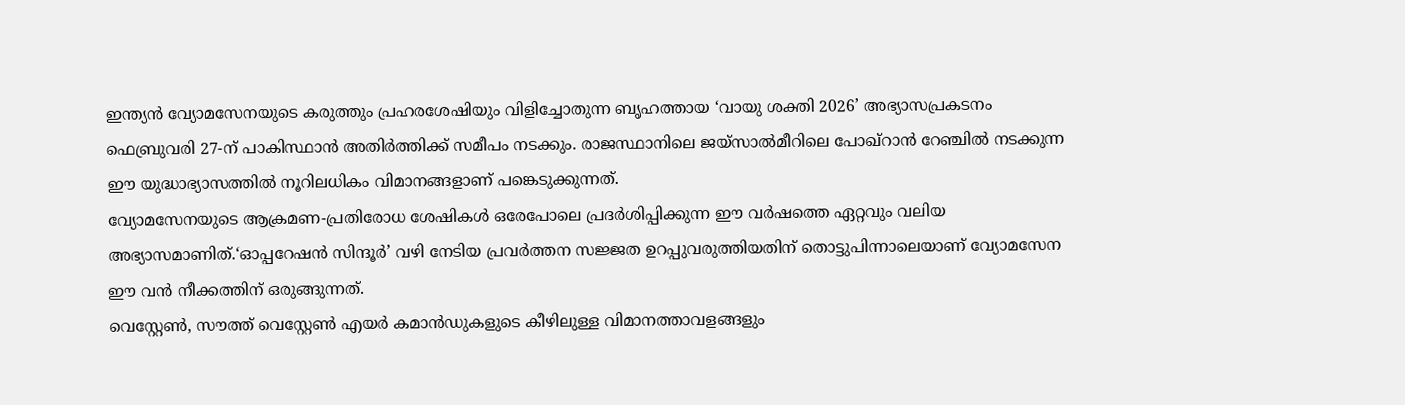ഇന്ത്യൻ വ്യോമസേനയുടെ കരുത്തും പ്രഹരശേഷിയും വിളിച്ചോതുന്ന ബൃഹത്തായ ‘വായു ശക്തി 2026’ അഭ്യാസപ്രകടനം ഫെബ്രുവരി 27-ന് പാകിസ്ഥാൻ അതിർത്തിക്ക് സമീപം നടക്കും. രാജസ്ഥാനിലെ ജയ്സാൽമീറിലെ പോഖ്റാൻ റേഞ്ചിൽ നടക്കുന്ന ഈ യുദ്ധാഭ്യാസത്തിൽ നൂറിലധികം വിമാനങ്ങളാണ് പങ്കെടുക്കുന്നത്.
വ്യോമസേനയുടെ ആക്രമണ-പ്രതിരോധ ശേഷികൾ ഒരേപോലെ പ്രദർശിപ്പിക്കുന്ന ഈ വർഷത്തെ ഏറ്റവും വലിയ അഭ്യാസമാണിത്.‘ഓപ്പറേഷൻ സിന്ദൂർ’ വഴി നേടിയ പ്രവർത്തന സജ്ജത ഉറപ്പുവരുത്തിയതിന് തൊട്ടുപിന്നാലെയാണ് വ്യോമസേന ഈ വൻ നീക്കത്തിന് ഒരുങ്ങുന്നത്.
വെസ്റ്റേൺ, സൗത്ത് വെസ്റ്റേൺ എയർ കമാൻഡുകളുടെ കീഴിലുള്ള വിമാനത്താവളങ്ങളും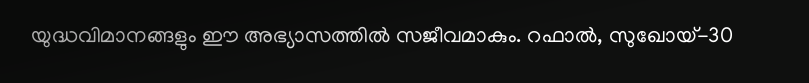യുദ്ധവിമാനങ്ങളും ഈ അഭ്യാസത്തിൽ സജീവമാകും. റഫാൽ, സുഖോയ്-30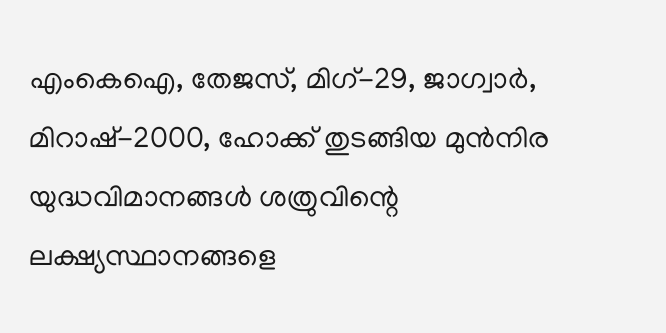എംകെഐ, തേജസ്, മിഗ്-29, ജാഗ്വാർ, മിറാഷ്-2000, ഹോക്ക് തുടങ്ങിയ മുൻനിര യുദ്ധവിമാനങ്ങൾ ശത്രുവിന്റെ ലക്ഷ്യസ്ഥാനങ്ങളെ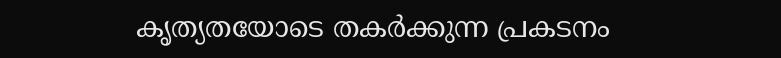കൃത്യതയോടെ തകർക്കുന്ന പ്രകടനം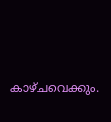കാഴ്ചവെക്കും.